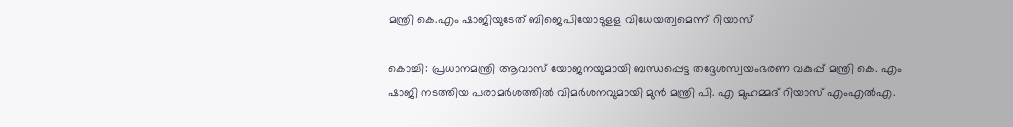മന്ത്രി കെ.എം ഷാജിയുടേത് ബിജെപിയോടുളള വിധേയത്വമെന്ന് റിയാസ്

കൊച്ചി: പ്രധാനമന്ത്രി ആവാസ് യോജനയുമായി ബന്ധപ്പെട്ട തദ്ദേശസ്വയംഭരണ വകുപ്പ് മന്ത്രി കെ. എം ഷാജി നടത്തിയ പരാമര്‍ശത്തില്‍ വിമര്‍ശനവുമായി മുൻ മന്ത്രി പി. എ മുഹമ്മദ് റിയാസ് എംഎൽഎ.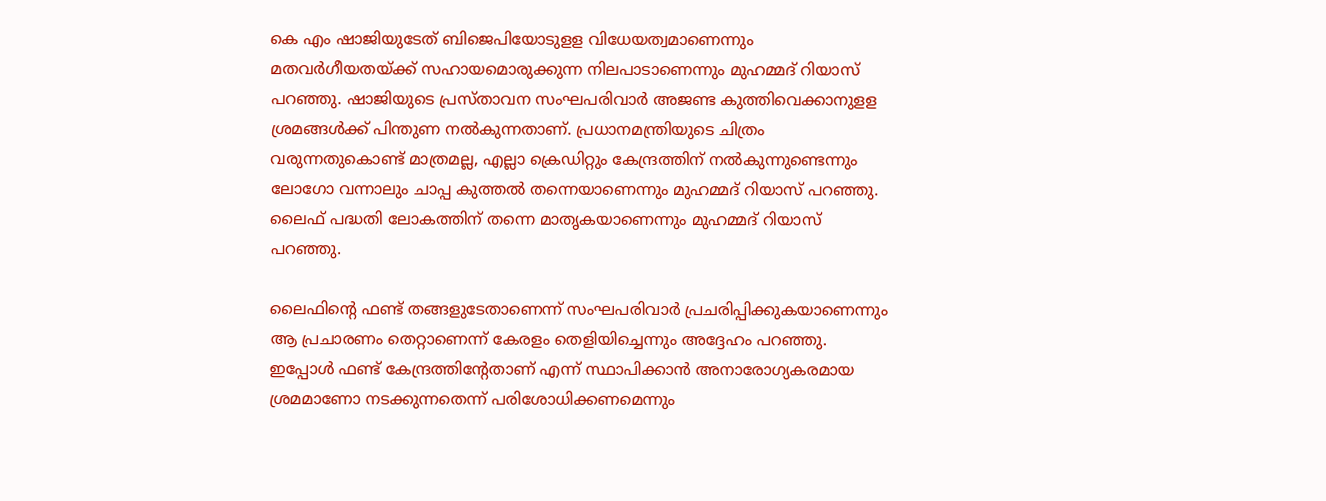കെ എം ഷാജിയുടേത് ബിജെപിയോടുളള വിധേയത്വമാണെന്നും മതവര്‍ഗീയതയ്ക്ക് സഹായമൊരുക്കുന്ന നിലപാടാണെന്നും മുഹമ്മദ് റിയാസ് പറഞ്ഞു. ഷാജിയുടെ പ്രസ്താവന സംഘപരിവാര്‍ അജണ്ട കുത്തിവെക്കാനുളള ശ്രമങ്ങള്‍ക്ക് പിന്തുണ നല്‍കുന്നതാണ്. പ്രധാനമന്ത്രിയുടെ ചിത്രം വരുന്നതുകൊണ്ട് മാത്രമല്ല, എല്ലാ ക്രെഡിറ്റും കേന്ദ്രത്തിന് നല്‍കുന്നുണ്ടെന്നും ലോഗോ വന്നാലും ചാപ്പ കുത്തല്‍ തന്നെയാണെന്നും മുഹമ്മദ് റിയാസ് പറഞ്ഞു. ലൈഫ് പദ്ധതി ലോകത്തിന് തന്നെ മാതൃകയാണെന്നും മുഹമ്മദ് റിയാസ് പറഞ്ഞു.

ലൈഫിന്റെ ഫണ്ട് തങ്ങളുടേതാണെന്ന് സംഘപരിവാര്‍ പ്രചരിപ്പിക്കുകയാണെന്നും ആ പ്രചാരണം തെറ്റാണെന്ന് കേരളം തെളിയിച്ചെന്നും അദ്ദേഹം പറഞ്ഞു. ഇപ്പോള്‍ ഫണ്ട് കേന്ദ്രത്തിന്റേതാണ് എന്ന് സ്ഥാപിക്കാന്‍ അനാരോഗ്യകരമായ ശ്രമമാണോ നടക്കുന്നതെന്ന് പരിശോധിക്കണമെന്നും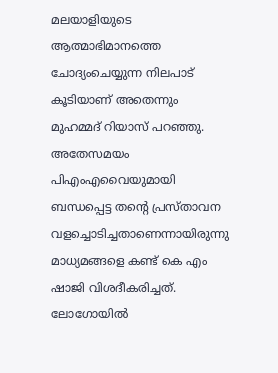മലയാളിയുടെ ആത്മാഭിമാനത്തെ ചോദ്യംചെയ്യുന്ന നിലപാട് കൂടിയാണ് അതെന്നും മുഹമ്മദ് റിയാസ് പറഞ്ഞു.
അതേസമയം പിഎംഎവൈയുമായി ബന്ധപ്പെട്ട തന്റെ പ്രസ്താവന വളച്ചൊടിച്ചതാണെന്നായിരുന്നു മാധ്യമങ്ങളെ കണ്ട് കെ എം ഷാജി വിശദീകരിച്ചത്. ലോഗോയില്‍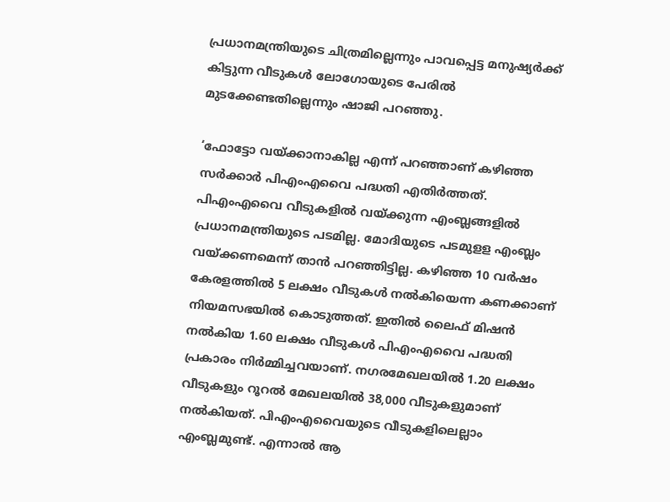പ്രധാനമന്ത്രിയുടെ ചിത്രമില്ലെന്നും പാവപ്പെട്ട മനുഷ്യര്‍ക്ക് കിട്ടുന്ന വീടുകള്‍ ലോഗോയുടെ പേരില്‍ മുടക്കേണ്ടതില്ലെന്നും ഷാജി പറഞ്ഞു.

‘ഫോട്ടോ വയ്ക്കാനാകില്ല എന്ന് പറഞ്ഞാണ് കഴിഞ്ഞ സര്‍ക്കാര്‍ പിഎംഎവൈ പദ്ധതി എതിര്‍ത്തത്. പിഎംഎവൈ വീടുകളില്‍ വയ്ക്കുന്ന എംബ്ലങ്ങളില്‍ പ്രധാനമന്ത്രിയുടെ പടമില്ല. മോദിയുടെ പടമുളള എംബ്ലം വയ്ക്കണമെന്ന് താൻ പറഞ്ഞിട്ടില്ല. കഴിഞ്ഞ 10 വര്‍ഷം കേരളത്തില്‍ 5 ലക്ഷം വീടുകള്‍ നല്‍കിയെന്ന കണക്കാണ് നിയമസഭയില്‍ കൊടുത്തത്. ഇതില്‍ ലൈഫ് മിഷന്‍ നല്‍കിയ 1.60 ലക്ഷം വീടുകള്‍ പിഎംഎവൈ പദ്ധതി പ്രകാരം നിര്‍മ്മിച്ചവയാണ്. നഗരമേഖലയില്‍ 1.20 ലക്ഷം വീടുകളും റൂറല്‍ മേഖലയില്‍ 38,000 വീടുകളുമാണ് നല്‍കിയത്. പിഎംഎവൈയുടെ വീടുകളിലെല്ലാം എംബ്ലമുണ്ട്. എന്നാല്‍ ആ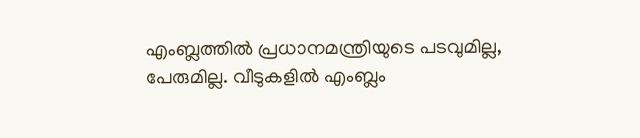എംബ്ലത്തില്‍ പ്രധാനമന്ത്രിയുടെ പടവുമില്ല, പേരുമില്ല. വീടുകളില്‍ എംബ്ലം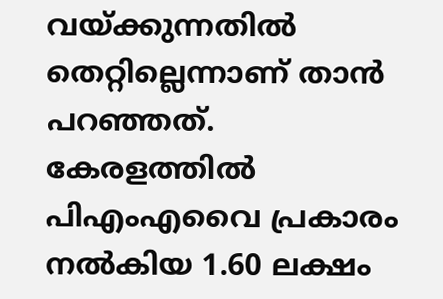വയ്ക്കുന്നതില്‍ തെറ്റില്ലെന്നാണ് താൻ പറഞ്ഞത്. കേരളത്തില്‍ പിഎംഎവൈ പ്രകാരം നല്‍കിയ 1.60 ലക്ഷം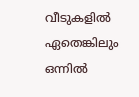വീടുകളില്‍ ഏതെങ്കിലും ഒന്നില്‍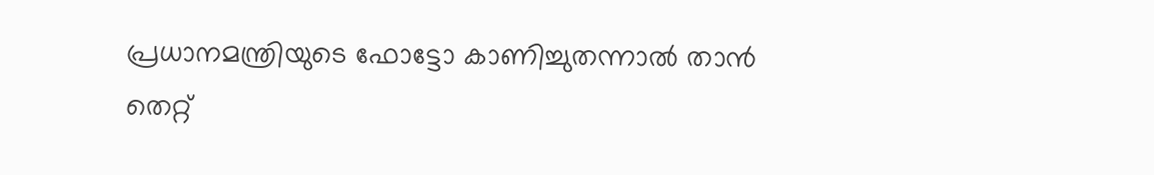പ്രധാനമന്ത്രിയുടെ ഫോട്ടോ കാണിച്ചുതന്നാല്‍ താൻ തെറ്റ്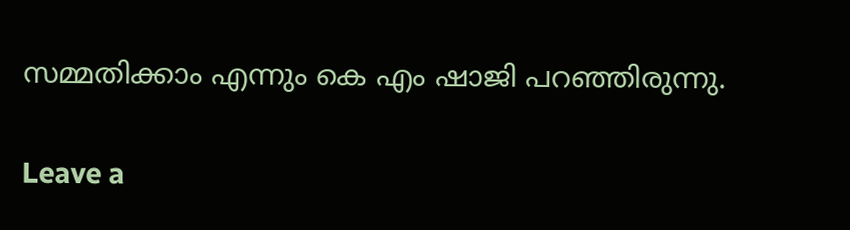സമ്മതിക്കാം എന്നും കെ എം ഷാജി പറഞ്ഞിരുന്നു.

Leave a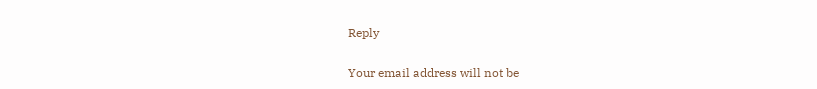Reply

Your email address will not be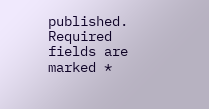published. Required fields are marked *